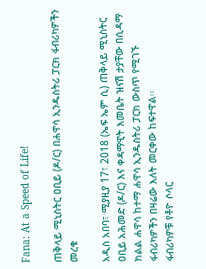Fana: At a Speed of Life!

ጠቅላይ ሚኒስትር ዐቢይ (ዶ/ር) በሐዋሳ ኢንዱስትሪ ፓርክ ፋብሪካዎችን መረቁ

አዲስ አበባ፣ ሚያዚያ 17፣ 2018 (ኤፍ ኤም ሲ) ጠቅላይ ሚኒስትር ዐቢይ አሕመድ (ዶ/ር) እና ቀዳማዊት እመቤት ዝናሽ ታያቸው በሲዳማ ክልል ሐዋሳ ከተማ ሐዋሳ ኢንዱስትሪ ፓርክ ውስጥ የሚገኙ ፋብሪካዎችን በዛሬው እለት መርቀው ከፍተዋል፡፡
ፋብሪካዎቹ የቶዮ ሶላር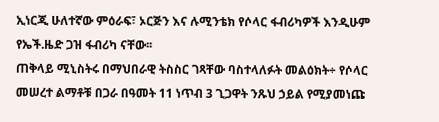ኢነርጂ ሁለተኛው ምዕራፍ፣ ኦርጅን እና ሉሚንቴክ የሶላር ፋብሪካዎች እንዲሁም የኤች.ዜድ ጋዝ ፋብሪካ ናቸው፡፡
ጠቅላይ ሚኒስትሩ በማህበራዊ ትስስር ገጻቸው ባስተላለፉት መልዕክት÷ የሶላር መሠረተ ልማቶቹ በጋራ በዓመት 11 ነጥብ 3 ጊጋዋት ንጹህ ኃይል የሚያመነጩ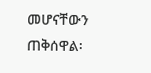መሆናቸውን ጠቅሰዋል፡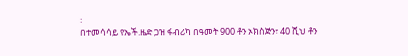፡
በተመሳሳይ የኤች.ዜድ ጋዝ ፋብሪካ በዓመት 900 ቶን ኦክስጅን፣ 40 ሺህ ቶን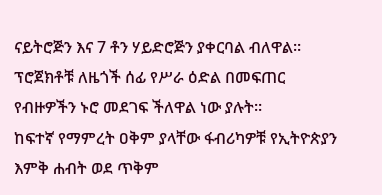ናይትሮጅን እና 7 ቶን ሃይድሮጅን ያቀርባል ብለዋል።
ፕሮጀክቶቹ ለዜጎች ሰፊ የሥራ ዕድል በመፍጠር የብዙዎችን ኑሮ መደገፍ ችለዋል ነው ያሉት።
ከፍተኛ የማምረት ዐቅም ያላቸው ፋብሪካዎቹ የኢትዮጵያን እምቅ ሐብት ወደ ጥቅም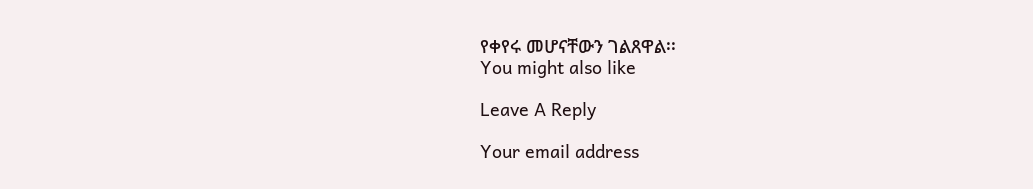የቀየሩ መሆናቸውን ገልጸዋል፡፡
You might also like

Leave A Reply

Your email address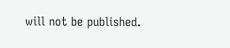will not be published.